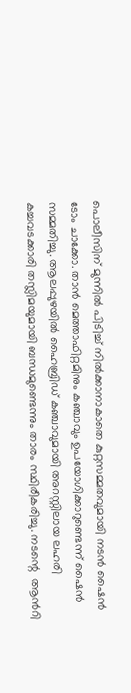പൊലീസിന് മുന്നിൽ പിടിച്ച് നിൽക്കാനാകാതെ കുറ്റസമ്മതവുമായി നടൻ ഷൈൻ ടോം ചാക്കോ. താൻ മെത്താഫിറ്റമിനും കഞ്ചാവും ഉപയോഗിക്കാറുണ്ടെന്ന് ഷൈൻ സമ്മതിച്ചു. ആലപ്പുഴയിൽ ഹൈബ്രിഡ് കഞ്ചാവുമായി അറസ്റ്റിലായ ലഹരി കച്ചവടക്കാരി തസ്ലിമയുമായി ബന്ധമുണ്ടെന്നും താരം സ്ഥിരീകരിച്ചു. നടന്റെ  ആന്‍റി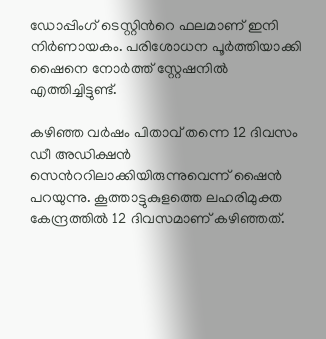ഡോപ്പിംഗ് ടെസ്റ്റിന്‍റെ ഫലമാണ് ഇനി നിര്‍ണായകം. പരിശോധന പൂര്‍ത്തിയാക്കി ഷൈനെ നോര്‍ത്ത് സ്റ്റേഷനില്‍ എത്തിച്ചിട്ടുണ്ട്.

കഴിഞ്ഞ വർഷം പിതാവ് തന്നെ 12 ദിവസം ഡീ അഡിക്ഷൻ സെന്‍ററിലാക്കിയിരുന്നുവെന്ന് ഷൈൻ പറയുന്നു. കൂത്താട്ടുകുളത്തെ ലഹരിമുക്ത കേന്ദ്രത്തില്‍ 12 ദിവസമാണ് കഴിഞ്ഞത്.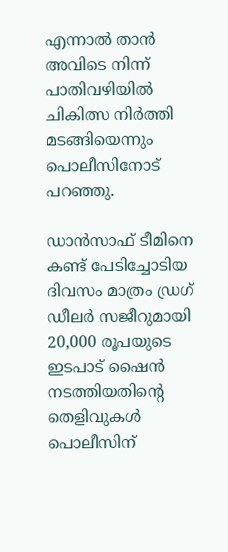എന്നാൽ താൻ അവിടെ നിന്ന് പാതിവഴിയിൽ ചികിത്സ നിർത്തി മടങ്ങിയെന്നും പൊലീസിനോട് പറഞ്ഞു.

ഡാൻസാഫ് ടീമിനെ കണ്ട് പേടിച്ചോടിയ ദിവസം മാത്രം ഡ്രഗ് ഡീലർ സജീറുമായി 20,000 രൂപയുടെ ഇടപാട് ഷൈൻ നടത്തിയതിന്‍റെ തെളിവുകൾ പൊലീസിന്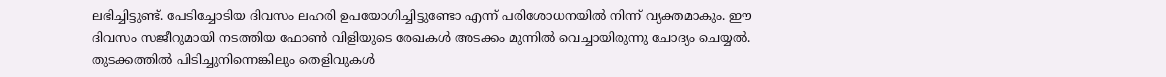ലഭിച്ചിട്ടുണ്ട്. പേടിച്ചോടിയ ദിവസം ലഹരി ഉപയോഗിച്ചിട്ടുണ്ടോ എന്ന് പരിശോധനയില്‍ നിന്ന് വ്യക്തമാകും. ഈ ദിവസം സജീറുമായി നടത്തിയ ഫോൺ വിളിയുടെ രേഖകൾ അടക്കം മുന്നിൽ വെച്ചായിരുന്നു ചോദ്യം ചെയ്യൽ. തുടക്കത്തിൽ പിടിച്ചുനിന്നെങ്കിലും തെളിവുകൾ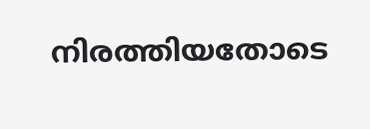നിരത്തിയതോടെ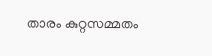താരം കുറ്റസമ്മതം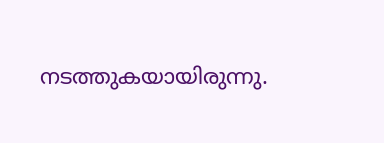നടത്തുകയായിരുന്നു.